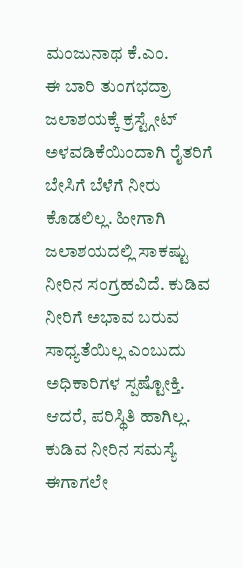ಮಂಜುನಾಥ ಕೆ.ಎಂ.
ಈ ಬಾರಿ ತುಂಗಭದ್ರಾ ಜಲಾಶಯಕ್ಕೆ ಕ್ರಸ್ಟ್ಗೇಟ್ ಅಳವಡಿಕೆಯಿಂದಾಗಿ ರೈತರಿಗೆ ಬೇಸಿಗೆ ಬೆಳೆಗೆ ನೀರು ಕೊಡಲಿಲ್ಲ. ಹೀಗಾಗಿ ಜಲಾಶಯದಲ್ಲಿ ಸಾಕಷ್ಟು ನೀರಿನ ಸಂಗ್ರಹವಿದೆ. ಕುಡಿವ ನೀರಿಗೆ ಅಭಾವ ಬರುವ ಸಾಧ್ಯತೆಯಿಲ್ಲ ಎಂಬುದು ಅಧಿಕಾರಿಗಳ ಸ್ಪಷ್ಟೋಕ್ತಿ. ಆದರೆ, ಪರಿಸ್ಥಿತಿ ಹಾಗಿಲ್ಲ. ಕುಡಿವ ನೀರಿನ ಸಮಸ್ಯೆ ಈಗಾಗಲೇ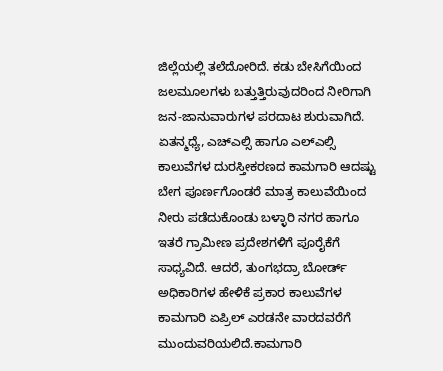ಜಿಲ್ಲೆಯಲ್ಲಿ ತಲೆದೋರಿದೆ. ಕಡು ಬೇಸಿಗೆಯಿಂದ ಜಲಮೂಲಗಳು ಬತ್ತುತ್ತಿರುವುದರಿಂದ ನೀರಿಗಾಗಿ ಜನ-ಜಾನುವಾರುಗಳ ಪರದಾಟ ಶುರುವಾಗಿದೆ.
ಏತನ್ಮಧ್ಯೆ, ಎಚ್ಎಲ್ಸಿ ಹಾಗೂ ಎಲ್ಎಲ್ಸಿ ಕಾಲುವೆಗಳ ದುರಸ್ತೀಕರಣದ ಕಾಮಗಾರಿ ಆದಷ್ಟು ಬೇಗ ಪೂರ್ಣಗೊಂಡರೆ ಮಾತ್ರ ಕಾಲುವೆಯಿಂದ ನೀರು ಪಡೆದುಕೊಂಡು ಬಳ್ಳಾರಿ ನಗರ ಹಾಗೂ ಇತರೆ ಗ್ರಾಮೀಣ ಪ್ರದೇಶಗಳಿಗೆ ಪೂರೈಕೆಗೆ ಸಾಧ್ಯವಿದೆ. ಆದರೆ, ತುಂಗಭದ್ರಾ ಬೋರ್ಡ್ ಅಧಿಕಾರಿಗಳ ಹೇಳಿಕೆ ಪ್ರಕಾರ ಕಾಲುವೆಗಳ ಕಾಮಗಾರಿ ಏಪ್ರಿಲ್ ಎರಡನೇ ವಾರದವರೆಗೆ ಮುಂದುವರಿಯಲಿದೆ.ಕಾಮಗಾರಿ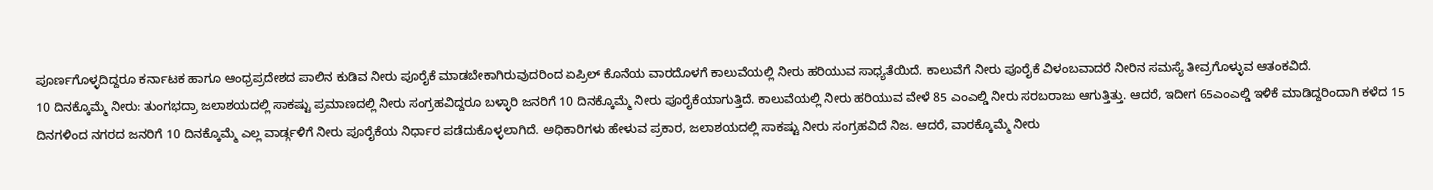ಪೂರ್ಣಗೊಳ್ಳದಿದ್ದರೂ ಕರ್ನಾಟಕ ಹಾಗೂ ಆಂಧ್ರಪ್ರದೇಶದ ಪಾಲಿನ ಕುಡಿವ ನೀರು ಪೂರೈಕೆ ಮಾಡಬೇಕಾಗಿರುವುದರಿಂದ ಏಪ್ರಿಲ್ ಕೊನೆಯ ವಾರದೊಳಗೆ ಕಾಲುವೆಯಲ್ಲಿ ನೀರು ಹರಿಯುವ ಸಾಧ್ಯತೆಯಿದೆ. ಕಾಲುವೆಗೆ ನೀರು ಪೂರೈಕೆ ವಿಳಂಬವಾದರೆ ನೀರಿನ ಸಮಸ್ಯೆ ತೀವ್ರಗೊಳ್ಳುವ ಆತಂಕವಿದೆ.
10 ದಿನಕ್ಕೊಮ್ಮೆ ನೀರು: ತುಂಗಭದ್ರಾ ಜಲಾಶಯದಲ್ಲಿ ಸಾಕಷ್ಟು ಪ್ರಮಾಣದಲ್ಲಿ ನೀರು ಸಂಗ್ರಹವಿದ್ದರೂ ಬಳ್ಳಾರಿ ಜನರಿಗೆ 10 ದಿನಕ್ಕೊಮ್ಮೆ ನೀರು ಪೂರೈಕೆಯಾಗುತ್ತಿದೆ. ಕಾಲುವೆಯಲ್ಲಿ ನೀರು ಹರಿಯುವ ವೇಳೆ 85 ಎಂಎಲ್ಡಿ ನೀರು ಸರಬರಾಜು ಆಗುತ್ತಿತ್ತು. ಆದರೆ, ಇದೀಗ 65ಎಂಎಲ್ಡಿ ಇಳಿಕೆ ಮಾಡಿದ್ದರಿಂದಾಗಿ ಕಳೆದ 15 ದಿನಗಳಿಂದ ನಗರದ ಜನರಿಗೆ 10 ದಿನಕ್ಕೊಮ್ಮೆ ಎಲ್ಲ ವಾರ್ಡ್ಗಳಿಗೆ ನೀರು ಪೂರೈಕೆಯ ನಿರ್ಧಾರ ಪಡೆದುಕೊಳ್ಳಲಾಗಿದೆ. ಅಧಿಕಾರಿಗಳು ಹೇಳುವ ಪ್ರಕಾರ, ಜಲಾಶಯದಲ್ಲಿ ಸಾಕಷ್ಟು ನೀರು ಸಂಗ್ರಹವಿದೆ ನಿಜ. ಆದರೆ, ವಾರಕ್ಕೊಮ್ಮೆ ನೀರು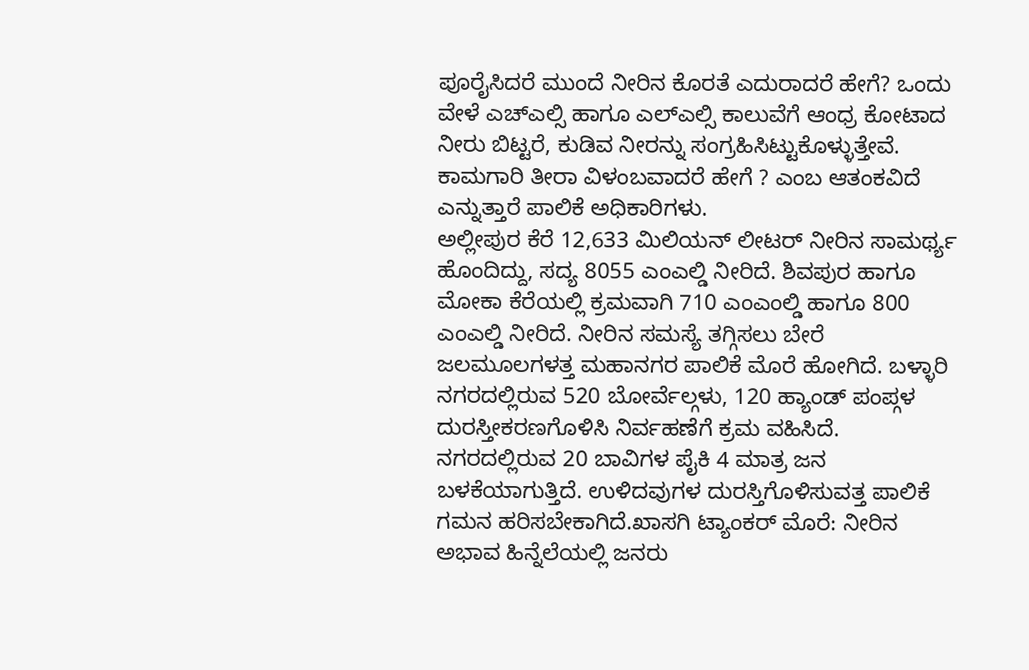ಪೂರೈಸಿದರೆ ಮುಂದೆ ನೀರಿನ ಕೊರತೆ ಎದುರಾದರೆ ಹೇಗೆ? ಒಂದು ವೇಳೆ ಎಚ್ಎಲ್ಸಿ ಹಾಗೂ ಎಲ್ಎಲ್ಸಿ ಕಾಲುವೆಗೆ ಆಂಧ್ರ ಕೋಟಾದ ನೀರು ಬಿಟ್ಟರೆ, ಕುಡಿವ ನೀರನ್ನು ಸಂಗ್ರಹಿಸಿಟ್ಟುಕೊಳ್ಳುತ್ತೇವೆ. ಕಾಮಗಾರಿ ತೀರಾ ವಿಳಂಬವಾದರೆ ಹೇಗೆ ? ಎಂಬ ಆತಂಕವಿದೆ ಎನ್ನುತ್ತಾರೆ ಪಾಲಿಕೆ ಅಧಿಕಾರಿಗಳು.
ಅಲ್ಲೀಪುರ ಕೆರೆ 12,633 ಮಿಲಿಯನ್ ಲೀಟರ್ ನೀರಿನ ಸಾಮರ್ಥ್ಯ ಹೊಂದಿದ್ದು, ಸದ್ಯ 8055 ಎಂಎಲ್ಡಿ ನೀರಿದೆ. ಶಿವಪುರ ಹಾಗೂ ಮೋಕಾ ಕೆರೆಯಲ್ಲಿ ಕ್ರಮವಾಗಿ 710 ಎಂಎಂಲ್ಡಿ ಹಾಗೂ 800 ಎಂಎಲ್ಡಿ ನೀರಿದೆ. ನೀರಿನ ಸಮಸ್ಯೆ ತಗ್ಗಿಸಲು ಬೇರೆ ಜಲಮೂಲಗಳತ್ತ ಮಹಾನಗರ ಪಾಲಿಕೆ ಮೊರೆ ಹೋಗಿದೆ. ಬಳ್ಳಾರಿ ನಗರದಲ್ಲಿರುವ 520 ಬೋರ್ವೆಲ್ಗಳು, 120 ಹ್ಯಾಂಡ್ ಪಂಪ್ಗಳ ದುರಸ್ತೀಕರಣಗೊಳಿಸಿ ನಿರ್ವಹಣೆಗೆ ಕ್ರಮ ವಹಿಸಿದೆ. ನಗರದಲ್ಲಿರುವ 20 ಬಾವಿಗಳ ಪೈಕಿ 4 ಮಾತ್ರ ಜನ ಬಳಕೆಯಾಗುತ್ತಿದೆ. ಉಳಿದವುಗಳ ದುರಸ್ತಿಗೊಳಿಸುವತ್ತ ಪಾಲಿಕೆ ಗಮನ ಹರಿಸಬೇಕಾಗಿದೆ.ಖಾಸಗಿ ಟ್ಯಾಂಕರ್ ಮೊರೆ: ನೀರಿನ ಅಭಾವ ಹಿನ್ನೆಲೆಯಲ್ಲಿ ಜನರು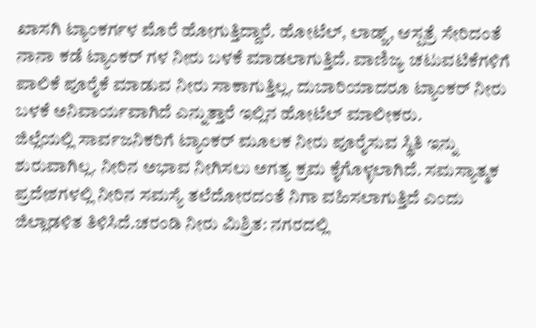ಖಾಸಗಿ ಟ್ಯಾಂಕರ್ಗಳ ಮೊರೆ ಹೋಗುತ್ತಿದ್ದಾರೆ. ಹೋಟೆಲ್, ಲಾಡ್ಜ್, ಆಸ್ಪತ್ರೆ ಸೇರಿದಂತೆ ನಾನಾ ಕಡೆ ಟ್ಯಾಂಕರ್ ಗಳ ನೀರು ಬಳಕೆ ಮಾಡಲಾಗುತ್ತಿದೆ. ವಾಣಿಜ್ಯ ಚಟುವಟಿಕೆಗಳಿಗೆ ಪಾಲಿಕೆ ಪೂರೈಕೆ ಮಾಡುವ ನೀರು ಸಾಕಾಗುತ್ತಿಲ್ಲ. ದುಬಾರಿಯಾದರೂ ಟ್ಯಾಂಕರ್ ನೀರು ಬಳಕೆ ಅನಿವಾರ್ಯವಾಗಿದೆ ಎನ್ನುತ್ತಾರೆ ಇಲ್ಲಿನ ಹೋಟೆಲ್ ಮಾಲೀಕರು.
ಜಿಲ್ಲೆಯಲ್ಲಿ ಸಾರ್ವಜನಿಕರಿಗೆ ಟ್ಯಾಂಕರ್ ಮೂಲಕ ನೀರು ಪೂರೈಸುವ ಸ್ಥಿತಿ ಇನ್ನು ಶುರುವಾಗಿಲ್ಲ. ನೀರಿನ ಅಭಾವ ನೀಗಿಸಲು ಅಗತ್ಯ ಕ್ರಮ ಕೈಗೊಳ್ಳಲಾಗಿದೆ. ಸಮಸ್ಯಾತ್ಮಕ ಪ್ರದೇಶಗಳಲ್ಲಿ ನೀರಿನ ಸಮಸ್ಯೆ ತಲೆದೋರದಂತೆ ನಿಗಾ ವಹಿಸಲಾಗುತ್ತಿದೆ ಎಂದು ಜಿಲ್ಲಾಡಳಿತ ತಿಳಿಸಿದೆ.ಚರಂಡಿ ನೀರು ಮಿಶ್ರಿತ: ನಗರದಲ್ಲಿ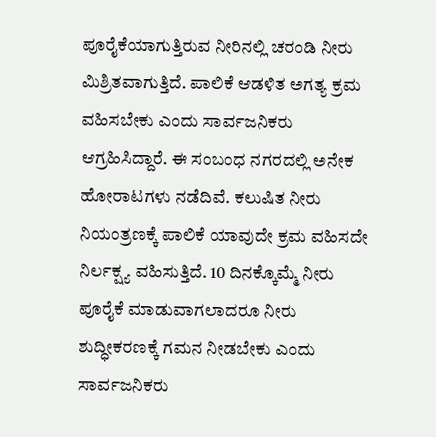ಪೂರೈಕೆಯಾಗುತ್ತಿರುವ ನೀರಿನಲ್ಲಿ ಚರಂಡಿ ನೀರು ಮಿಶ್ರಿತವಾಗುತ್ತಿದೆ. ಪಾಲಿಕೆ ಆಡಳಿತ ಅಗತ್ಯ ಕ್ರಮ ವಹಿಸಬೇಕು ಎಂದು ಸಾರ್ವಜನಿಕರು ಆಗ್ರಹಿಸಿದ್ದಾರೆ. ಈ ಸಂಬಂಧ ನಗರದಲ್ಲಿ ಅನೇಕ ಹೋರಾಟಗಳು ನಡೆದಿವೆ. ಕಲುಷಿತ ನೀರು ನಿಯಂತ್ರಣಕ್ಕೆ ಪಾಲಿಕೆ ಯಾವುದೇ ಕ್ರಮ ವಹಿಸದೇ ನಿರ್ಲಕ್ಷ್ಯ ವಹಿಸುತ್ತಿದೆ. 10 ದಿನಕ್ಕೊಮ್ಮೆ ನೀರು ಪೂರೈಕೆ ಮಾಡುವಾಗಲಾದರೂ ನೀರು ಶುದ್ಧೀಕರಣಕ್ಕೆ ಗಮನ ನೀಡಬೇಕು ಎಂದು ಸಾರ್ವಜನಿಕರು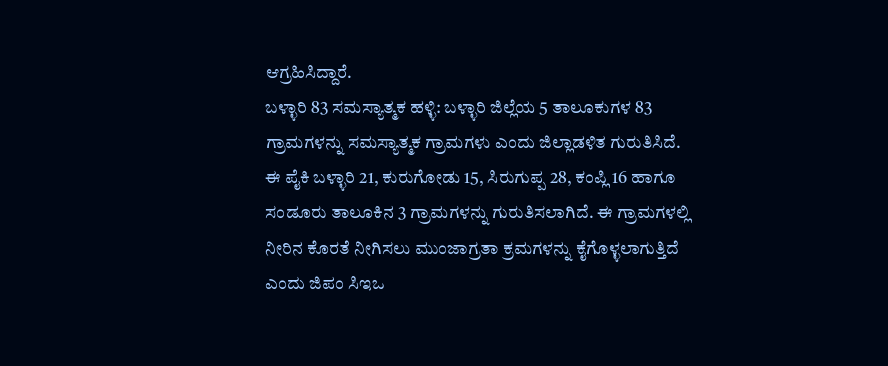ಆಗ್ರಹಿಸಿದ್ದಾರೆ.
ಬಳ್ಳಾರಿ 83 ಸಮಸ್ಯಾತ್ಮಕ ಹಳ್ಳಿ: ಬಳ್ಳಾರಿ ಜಿಲ್ಲೆಯ 5 ತಾಲೂಕುಗಳ 83 ಗ್ರಾಮಗಳನ್ನು ಸಮಸ್ಯಾತ್ಮಕ ಗ್ರಾಮಗಳು ಎಂದು ಜಿಲ್ಲಾಡಳಿತ ಗುರುತಿಸಿದೆ. ಈ ಪೈಕಿ ಬಳ್ಳಾರಿ 21, ಕುರುಗೋಡು 15, ಸಿರುಗುಪ್ಪ 28, ಕಂಪ್ಲಿ 16 ಹಾಗೂ ಸಂಡೂರು ತಾಲೂಕಿನ 3 ಗ್ರಾಮಗಳನ್ನು ಗುರುತಿಸಲಾಗಿದೆ. ಈ ಗ್ರಾಮಗಳಲ್ಲಿ ನೀರಿನ ಕೊರತೆ ನೀಗಿಸಲು ಮುಂಜಾಗ್ರತಾ ಕ್ರಮಗಳನ್ನು ಕೈಗೊಳ್ಳಲಾಗುತ್ತಿದೆ ಎಂದು ಜಿಪಂ ಸಿಇಒ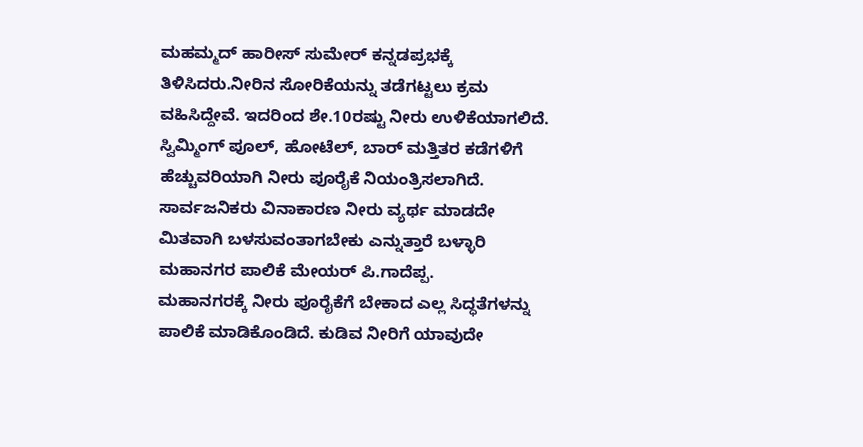ಮಹಮ್ಮದ್ ಹಾರೀಸ್ ಸುಮೇರ್ ಕನ್ನಡಪ್ರಭಕ್ಕೆ ತಿಳಿಸಿದರು.ನೀರಿನ ಸೋರಿಕೆಯನ್ನು ತಡೆಗಟ್ಟಲು ಕ್ರಮ ವಹಿಸಿದ್ದೇವೆ. ಇದರಿಂದ ಶೇ.10ರಷ್ಟು ನೀರು ಉಳಿಕೆಯಾಗಲಿದೆ. ಸ್ವಿಮ್ಮಿಂಗ್ ಪೂಲ್, ಹೋಟೆಲ್, ಬಾರ್ ಮತ್ತಿತರ ಕಡೆಗಳಿಗೆ ಹೆಚ್ಚುವರಿಯಾಗಿ ನೀರು ಪೂರೈಕೆ ನಿಯಂತ್ರಿಸಲಾಗಿದೆ. ಸಾರ್ವಜನಿಕರು ವಿನಾಕಾರಣ ನೀರು ವ್ಯರ್ಥ ಮಾಡದೇ ಮಿತವಾಗಿ ಬಳಸುವಂತಾಗಬೇಕು ಎನ್ನುತ್ತಾರೆ ಬಳ್ಳಾರಿ ಮಹಾನಗರ ಪಾಲಿಕೆ ಮೇಯರ್ ಪಿ.ಗಾದೆಪ್ಪ.
ಮಹಾನಗರಕ್ಕೆ ನೀರು ಪೂರೈಕೆಗೆ ಬೇಕಾದ ಎಲ್ಲ ಸಿದ್ಧತೆಗಳನ್ನು ಪಾಲಿಕೆ ಮಾಡಿಕೊಂಡಿದೆ. ಕುಡಿವ ನೀರಿಗೆ ಯಾವುದೇ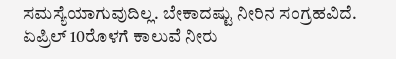ಸಮಸ್ಯೆಯಾಗುವುದಿಲ್ಲ. ಬೇಕಾದಷ್ಟು ನೀರಿನ ಸಂಗ್ರಹವಿದೆ. ಏಪ್ರಿಲ್ 10ರೊಳಗೆ ಕಾಲುವೆ ನೀರು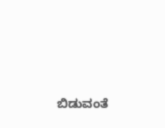ಬಿಡುವಂತೆ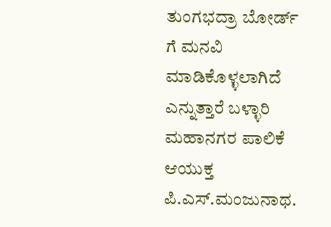ತುಂಗಭದ್ರಾ ಬೋರ್ಡ್ ಗೆ ಮನವಿ ಮಾಡಿಕೊಳ್ಳಲಾಗಿದೆ ಎನ್ನುತ್ತಾರೆ ಬಳ್ಳಾರಿ ಮಹಾನಗರ ಪಾಲಿಕೆ ಆಯುಕ್ತ ಪಿ.ಎಸ್.ಮಂಜುನಾಥ.